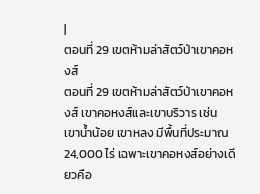|
ตอนที่ 29 เขตห้ามล่าสัตว์ป่าเขาคอหงส์
ตอนที่ 29 เขตห้ามล่าสัตว์ป่าเขาคอหงส์ เขาคอหงส์และเขาบริวาร เช่น เขาน้ำน้อย เขาหลง มีพื้นที่ประมาณ 24,000 ไร่ เฉพาะเขาคอหงส์อย่างเดียวคือ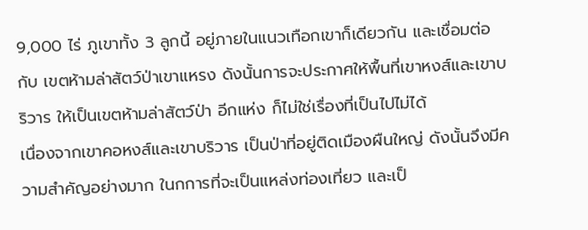9,000 ไร่ ภูเขาทั้ง 3 ลูกนี้ อยู่ภายในแนวเทือกเขาก็เดียวกัน และเชื่อมต่อกับ เขตห้ามล่าสัตว์ป่าเขาแหรง ดังนั้นการจะประกาศให้พื้นที่เขาหงส์และเขาบริวาร ให้เป็นเขตห้ามล่าสัตว์ป่า อีกแห่ง ก็ไม่ใช่เรื่องที่เป็นไปไม่ได้
เนื่องจากเขาคอหงส์และเขาบริวาร เป็นป่าที่อยู่ติดเมืองผืนใหญ่ ดังนั้นจึงมีความสำคัญอย่างมาก ในกการที่จะเป็นแหล่งท่องเที่ยว และเป็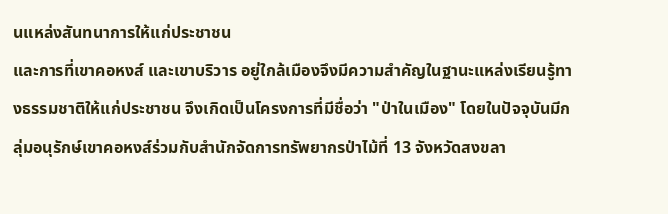นแหล่งสันทนาการให้แก่ประชาชน
และการที่เขาคอหงส์ และเขาบริวาร อยู่ใกล้เมืองจึงมีความสำคัญในฐานะแหล่งเรียนรู้ทางธรรมชาติให้แก่ประชาชน จึงเกิดเป็นโครงการที่มีชื่อว่า "ป่าในเมือง" โดยในปัจจุบันมีกลุ่มอนุรักษ์เขาคอหงส์ร่วมกับสำนักจัดการทรัพยากรป่าไม้ที่ 13 จังหวัดสงขลา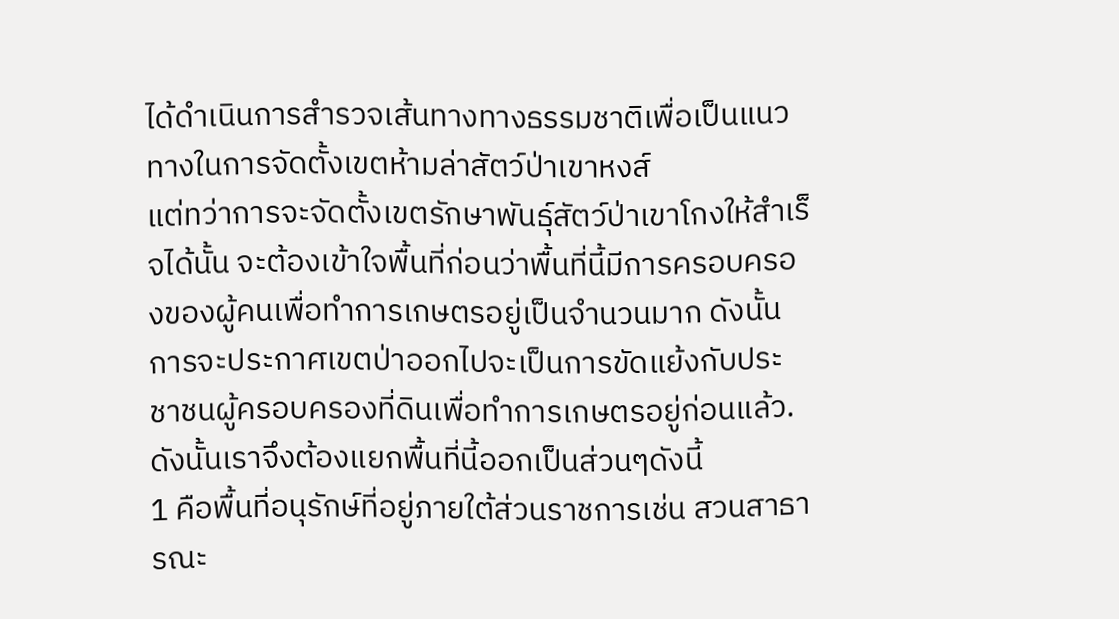ได้ดำเนินการสำรวจเส้นทางทางธรรมชาติเพื่อเป็นแนวทางในการจัดตั้งเขตห้ามล่าสัตว์ป่าเขาหงส์
แต่ทว่าการจะจัดตั้งเขตรักษาพันธุ์สัตว์ป่าเขาโกงให้สำเร็จได้นั้น จะต้องเข้าใจพื้นที่ก่อนว่าพื้นที่นี้มีการครอบครองของผู้คนเพื่อทำการเกษตรอยู่เป็นจำนวนมาก ดังนั้นการจะประกาศเขตป่าออกไปจะเป็นการขัดแย้งกับประชาชนผู้ครอบครองที่ดินเพื่อทำการเกษตรอยู่ก่อนแล้ว. ดังนั้นเราจึงต้องแยกพื้นที่นี้ออกเป็นส่วนๆดังนี้
1 คือพื้นที่อนุรักษ์ที่อยู่ภายใต้ส่วนราชการเช่น สวนสาธารณะ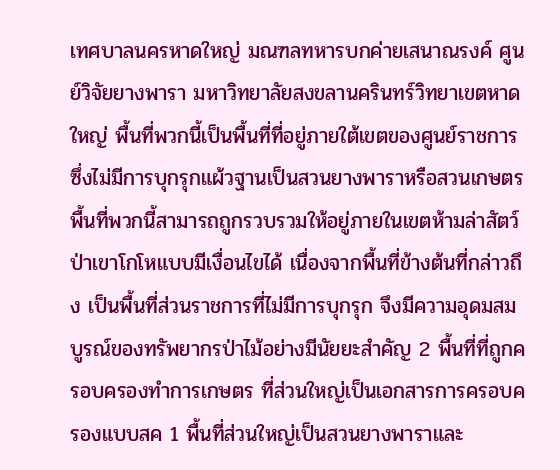เทศบาลนครหาดใหญ่ มณฑลทหารบกค่ายเสนาณรงค์ ศูนย์วิจัยยางพารา มหาวิทยาลัยสงขลานครินทร์วิทยาเขตหาดใหญ่ พื้นที่พวกนี้เป็นพื้นที่ที่อยู่ภายใต้เขตของศูนย์ราชการ ซึ่งไม่มีการบุกรุกแผ้วฐานเป็นสวนยางพาราหรือสวนเกษตร พื้นที่พวกนี้สามารถถูกรวบรวมให้อยู่ภายในเขตห้ามล่าสัตว์ป่าเขาโกโหแบบมีเงื่อนไขได้ เนื่องจากพื้นที่ข้างต้นที่กล่าวถึง เป็นพื้นที่ส่วนราชการที่ไม่มีการบุกรุก จึงมีความอุดมสมบูรณ์ของทรัพยากรป่าไม้อย่างมีนัยยะสำคัญ 2 พื้นที่ที่ถูกครอบครองทำการเกษตร ที่ส่วนใหญ่เป็นเอกสารการครอบครองแบบสค 1 พื้นที่ส่วนใหญ่เป็นสวนยางพาราและ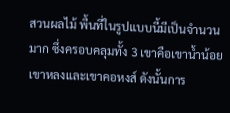สวนผลไม้ พื้นที่ในรูปแบบนี้มีเป็นจำนวนมาก ซึ่งครอบคลุมทั้ง 3 เขาคือเขาน้ำน้อยเขาหลงและเขาคอหงส์ ดังนั้นการ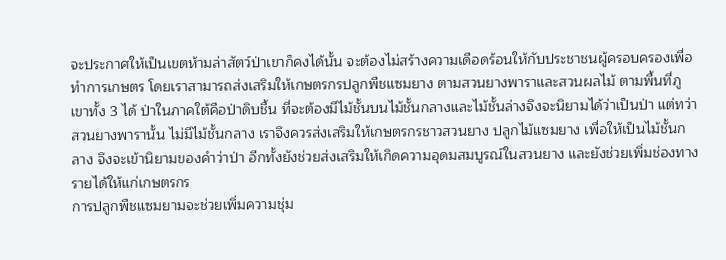จะประกาศให้เป็นเขตห้ามล่าสัตว์ป่าเขาก็คงได้นั้น จะต้องไม่สร้างความเดือดร้อนให้กับประชาชนผู้ครอบครองเพื่อทำการเกษตร โดยเราสามารถส่งเสริมให้เกษตรกรปลูกพืชแซมยาง ตามสวนยางพาราและสวนผลไม้ ตามพื้นที่ภูเขาทั้ง 3 ได้ ป่าในภาคใต้คือป่าดิบชื้น ที่จะต้องมีไม้ชั้นบนไม้ชั้นกลางและไม้ชั้นล่างจึงจะนิยามได้ว่าเป็นป่า แต่ทว่าสวนยางพารานั้น ไม่มีไม้ชั้นกลาง เราจึงควรส่งเสริมให้เกษตรกรชาวสวนยาง ปลูกไม้แซมยาง เพื่อให้เป็นไม้ชั้นกลาง จึงจะเข้านิยามของคำว่าป่า อีกทั้งยังช่วยส่งเสริมให้เกิดความอุดมสมบูรณ์ในสวนยาง และยังช่วยเพิ่มช่องทางรายได้ให้แก่เกษตรกร
การปลูกพืชแซมยามจะช่วยเพิ่มความชุ่ม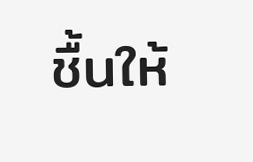ชื้นให้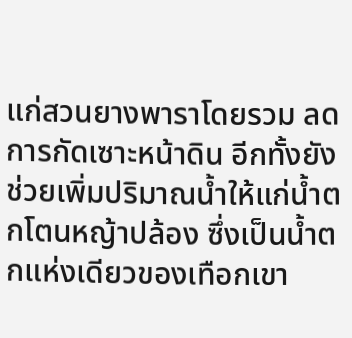แก่สวนยางพาราโดยรวม ลดการกัดเซาะหน้าดิน อีกทั้งยังช่วยเพิ่มปริมาณน้ำให้แก่น้ำตกโตนหญ้าปล้อง ซึ่งเป็นน้ำตกแห่งเดียวของเทือกเขา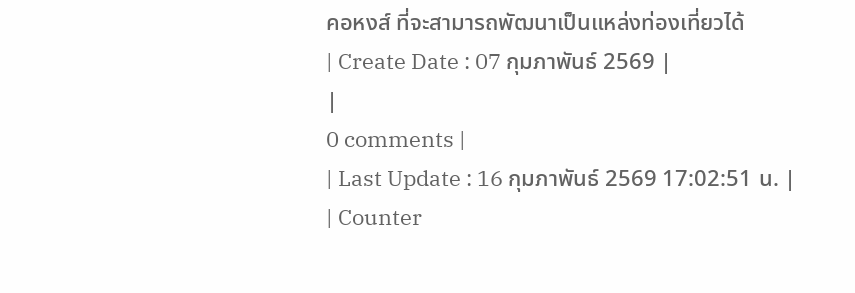คอหงส์ ที่จะสามารถพัฒนาเป็นแหล่งท่องเที่ยวได้
| Create Date : 07 กุมภาพันธ์ 2569 |
|
0 comments |
| Last Update : 16 กุมภาพันธ์ 2569 17:02:51 น. |
| Counter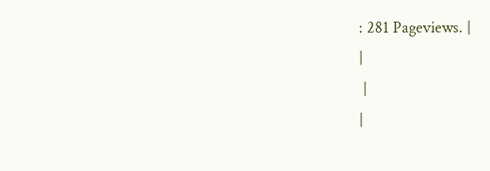: 281 Pageviews. |
|
 |
|